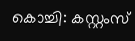കൊച്ചി: കസ്റ്റംസ്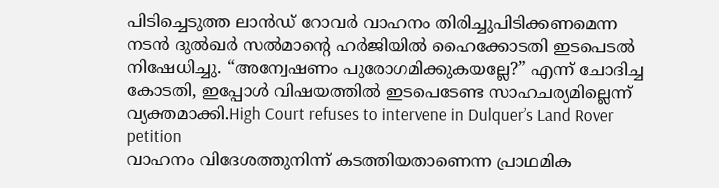പിടിച്ചെടുത്ത ലാൻഡ് റോവർ വാഹനം തിരിച്ചുപിടിക്കണമെന്ന നടൻ ദുൽഖർ സൽമാന്റെ ഹർജിയിൽ ഹൈക്കോടതി ഇടപെടൽ നിഷേധിച്ചു. “അന്വേഷണം പുരോഗമിക്കുകയല്ലേ?” എന്ന് ചോദിച്ച കോടതി, ഇപ്പോൾ വിഷയത്തിൽ ഇടപെടേണ്ട സാഹചര്യമില്ലെന്ന് വ്യക്തമാക്കി.High Court refuses to intervene in Dulquer’s Land Rover petition
വാഹനം വിദേശത്തുനിന്ന് കടത്തിയതാണെന്ന പ്രാഥമിക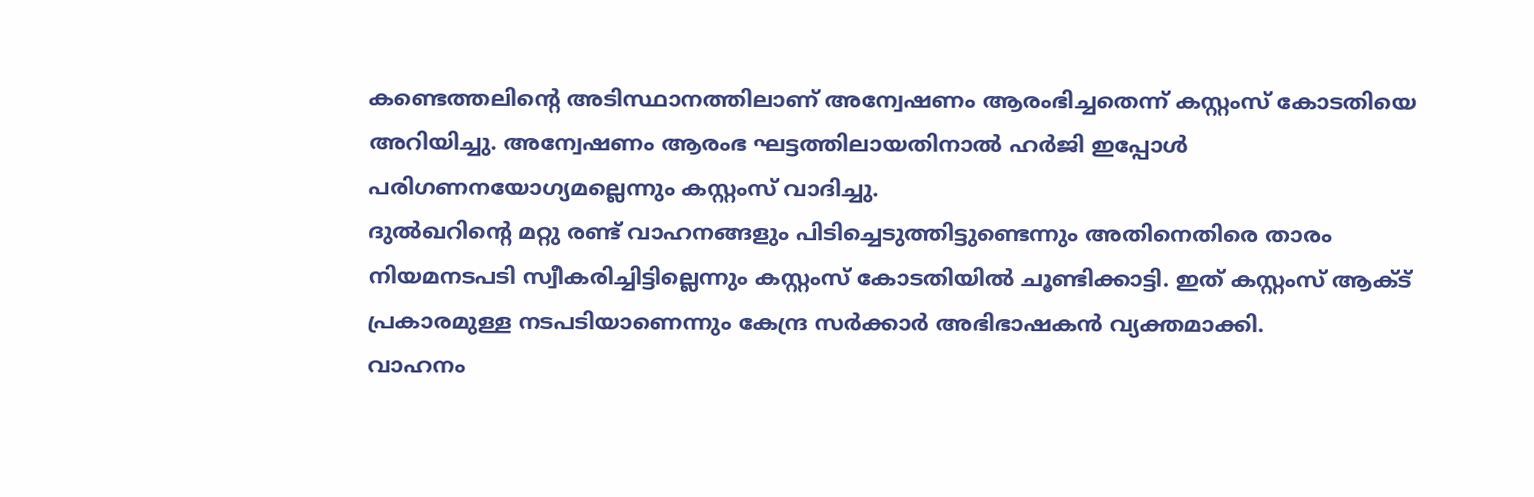കണ്ടെത്തലിന്റെ അടിസ്ഥാനത്തിലാണ് അന്വേഷണം ആരംഭിച്ചതെന്ന് കസ്റ്റംസ് കോടതിയെ അറിയിച്ചു. അന്വേഷണം ആരംഭ ഘട്ടത്തിലായതിനാൽ ഹർജി ഇപ്പോൾ പരിഗണനയോഗ്യമല്ലെന്നും കസ്റ്റംസ് വാദിച്ചു.
ദുൽഖറിന്റെ മറ്റു രണ്ട് വാഹനങ്ങളും പിടിച്ചെടുത്തിട്ടുണ്ടെന്നും അതിനെതിരെ താരം നിയമനടപടി സ്വീകരിച്ചിട്ടില്ലെന്നും കസ്റ്റംസ് കോടതിയിൽ ചൂണ്ടിക്കാട്ടി. ഇത് കസ്റ്റംസ് ആക്ട് പ്രകാരമുള്ള നടപടിയാണെന്നും കേന്ദ്ര സർക്കാർ അഭിഭാഷകൻ വ്യക്തമാക്കി.
വാഹനം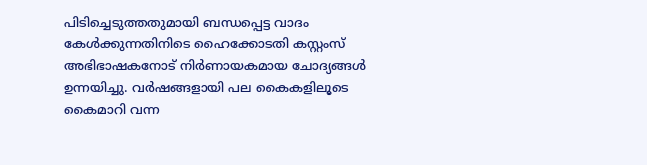പിടിച്ചെടുത്തതുമായി ബന്ധപ്പെട്ട വാദം കേൾക്കുന്നതിനിടെ ഹൈക്കോടതി കസ്റ്റംസ് അഭിഭാഷകനോട് നിർണായകമായ ചോദ്യങ്ങൾ ഉന്നയിച്ചു. വർഷങ്ങളായി പല കൈകളിലൂടെ കൈമാറി വന്ന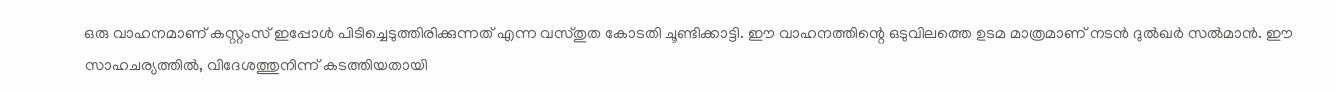ഒരു വാഹനമാണ് കസ്റ്റംസ് ഇപ്പോൾ പിടിച്ചെടുത്തിരിക്കുന്നത് എന്ന വസ്തുത കോടതി ചൂണ്ടിക്കാട്ടി. ഈ വാഹനത്തിന്റെ ഒടുവിലത്തെ ഉടമ മാത്രമാണ് നടൻ ദുൽഖർ സൽമാൻ. ഈ സാഹചര്യത്തിൽ, വിദേശത്തുനിന്ന് കടത്തിയതായി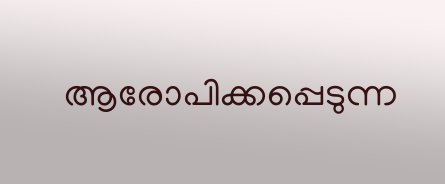ആരോപിക്കപ്പെടുന്ന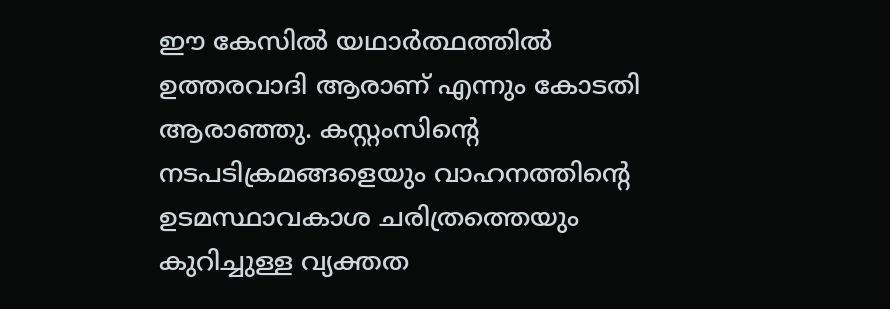ഈ കേസിൽ യഥാർത്ഥത്തിൽ ഉത്തരവാദി ആരാണ് എന്നും കോടതി ആരാഞ്ഞു. കസ്റ്റംസിന്റെ നടപടിക്രമങ്ങളെയും വാഹനത്തിന്റെ ഉടമസ്ഥാവകാശ ചരിത്രത്തെയും കുറിച്ചുള്ള വ്യക്തത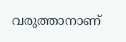വരുത്താനാണ്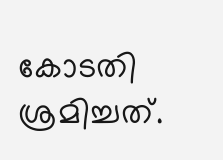കോടതി ശ്രമിച്ചത്.